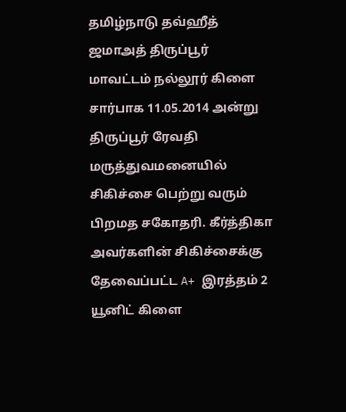தமிழ்நாடு தவ்ஹீத் ஜமாஅத் திருப்பூர் மாவட்டம் நல்லூர் கிளை சார்பாக 11.05.2014 அன்று திருப்பூர் ரேவதி மருத்துவமனையில் சிகிச்சை பெற்று வரும் பிறமத சகோதரி. கீர்த்திகா அவர்களின் சிகிச்சைக்கு தேவைப்பட்ட A+ இரத்தம் 2 யூனிட் கிளை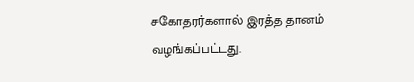சகோதரர்களால் இரத்த தானம் வழங்கப்பட்டது.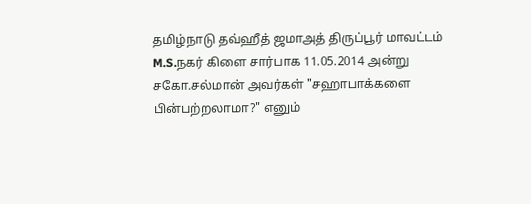தமிழ்நாடு தவ்ஹீத் ஜமாஅத் திருப்பூர் மாவட்டம் M.S.நகர் கிளை சார்பாக 11.05.2014 அன்று சகோ.சல்மான் அவர்கள் "சஹாபாக்களை பின்பற்றலாமா?" எனும்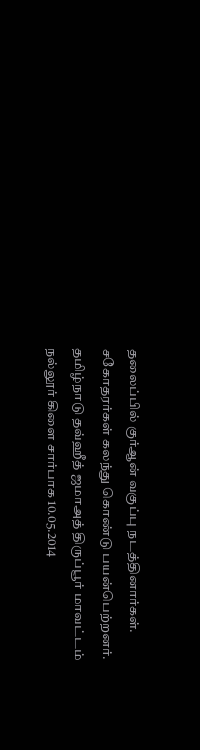தலைப்பில் குர்ஆன் வகுப்பு நடத்தினார்கள். சகோதரர்கள் கலந்து கொண்டு பயன்பெற்றனர்.
தமிழ்நாடு தவ்ஹீத் ஜமாஅத் திருப்பூர் மாவட்டம் நல்லூர் கிளை சார்பாக 10.05.2014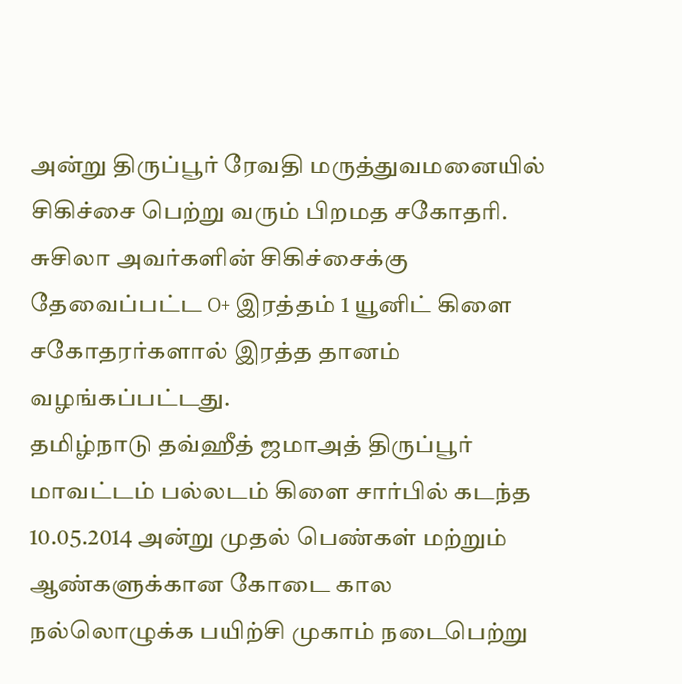அன்று திருப்பூர் ரேவதி மருத்துவமனையில் சிகிச்சை பெற்று வரும் பிறமத சகோதரி. சுசிலா அவர்களின் சிகிச்சைக்கு தேவைப்பட்ட O+ இரத்தம் 1 யூனிட் கிளை சகோதரர்களால் இரத்த தானம் வழங்கப்பட்டது.
தமிழ்நாடு தவ்ஹீத் ஜமாஅத் திருப்பூர் மாவட்டம் பல்லடம் கிளை சார்பில் கடந்த 10.05.2014 அன்று முதல் பெண்கள் மற்றும் ஆண்களுக்கான கோடை கால நல்லொழுக்க பயிற்சி முகாம் நடைபெற்று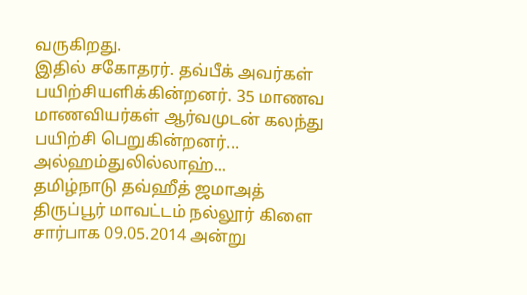வருகிறது.
இதில் சகோதரர். தவ்பீக் அவர்கள் பயிற்சியளிக்கின்றனர். 35 மாணவ மாணவியர்கள் ஆர்வமுடன் கலந்து பயிற்சி பெறுகின்றனர்... அல்ஹம்துலில்லாஹ்...
தமிழ்நாடு தவ்ஹீத் ஜமாஅத் திருப்பூர் மாவட்டம் நல்லூர் கிளை சார்பாக 09.05.2014 அன்று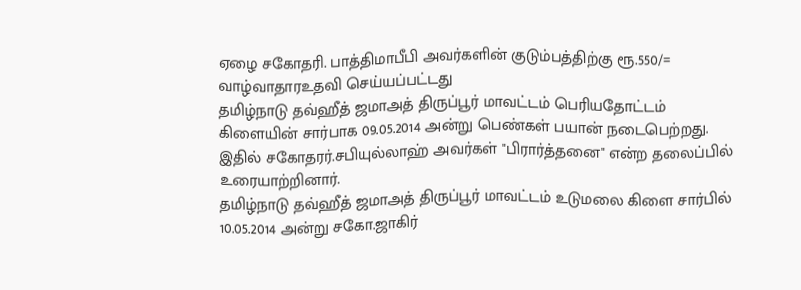ஏழை சகோதரி. பாத்திமாபீபி அவர்களின் குடும்பத்திற்கு ரூ.550/= வாழ்வாதாரஉதவி செய்யப்பட்டது
தமிழ்நாடு தவ்ஹீத் ஜமாஅத் திருப்பூர் மாவட்டம் பெரியதோட்டம் கிளையின் சார்பாக 09.05.2014 அன்று பெண்கள் பயான் நடைபெற்றது. இதில் சகோதரர்.சபியுல்லாஹ் அவர்கள் "பிரார்த்தனை" என்ற தலைப்பில் உரையாற்றினார்.
தமிழ்நாடு தவ்ஹீத் ஜமாஅத் திருப்பூர் மாவட்டம் உடுமலை கிளை சார்பில் 10.05.2014 அன்று சகோ.ஜாகிர்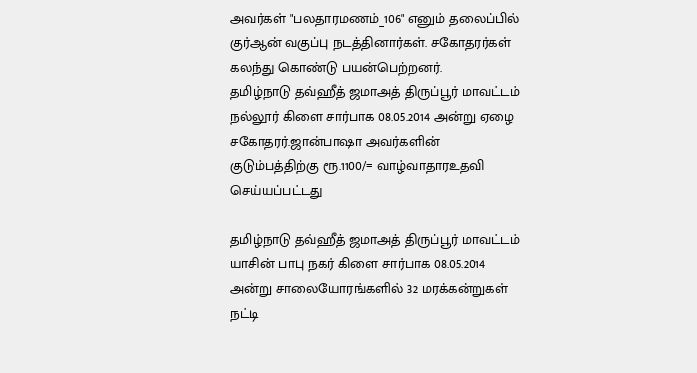அவர்கள் "பலதாரமணம்_106" எனும் தலைப்பில் குர்ஆன் வகுப்பு நடத்தினார்கள். சகோதரர்கள் கலந்து கொண்டு பயன்பெற்றனர்.
தமிழ்நாடு தவ்ஹீத் ஜமாஅத் திருப்பூர் மாவட்டம் நல்லூர் கிளை சார்பாக 08.05.2014 அன்று ஏழை சகோதரர்.ஜான்பாஷா அவர்களின் குடும்பத்திற்கு ரூ.1100/= வாழ்வாதாரஉதவி செய்யப்பட்டது

தமிழ்நாடு தவ்ஹீத் ஜமாஅத் திருப்பூர் மாவட்டம் யாசின் பாபு நகர் கிளை சார்பாக 08.05.2014 அன்று சாலையோரங்களில் 32 மரக்கன்றுகள் நட்டி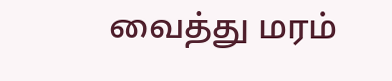வைத்து மரம்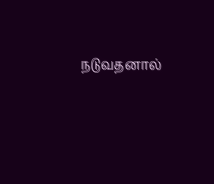நடுவதனால்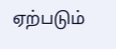ஏற்படும்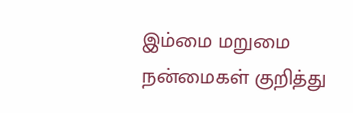இம்மை மறுமை நன்மைகள் குறித்து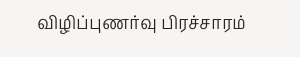விழிப்புணர்வு பிரச்சாரம்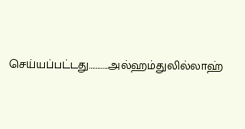செய்யப்பட்டது…….....அல்ஹம்துலில்லாஹ்